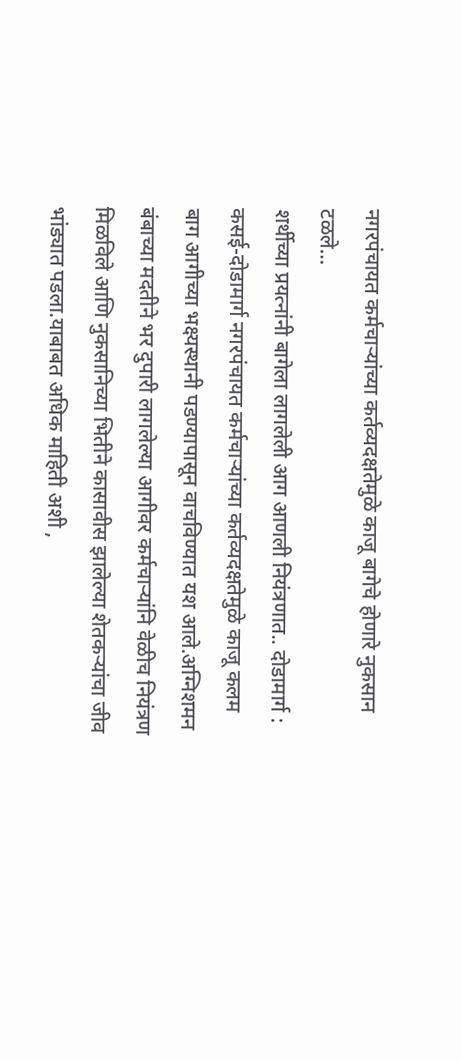नगरपंचायत कर्मचाऱ्यांच्या कर्तव्यदक्षतेमुळे काजू बागेचे होणारे नुकसान टळले…
शर्थीच्या प्रयत्नांनी बागेला लागलेली आग आणली नियंत्रणात.. दोडामार्ग : कसई-दोडामार्ग नगरपंचायत कर्मचाऱ्यांच्या कर्तव्यदक्षतेमुळे काजू कलम बाग आगीच्या भक्ष्यस्थानी पडण्यापासून वाचविण्यात यश आले.अग्निशमन बंबाच्या मदतीने भर दुपारी लागलेल्या आगीवर कर्मचाऱ्यांनि वेळीच नियंत्रण मिळविले आणि नुकसानिच्या भितीने कासावीस झालेल्या शेतकऱ्यांचा जीव भांड्यात पडला.याबाबत अधिक माहिती अशी ,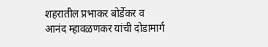शहरातील प्रभाकर बोर्डेकर व आनंद म्हावळणकर यांची दोडामार्ग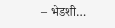– भेडशी…